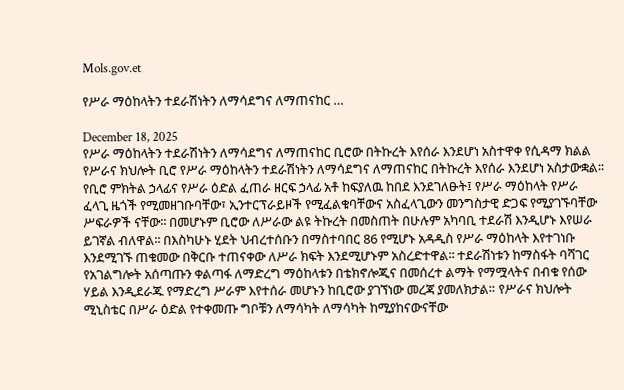Mols.gov.et

የሥራ ማዕከላትን ተደራሽነትን ለማሳደግና ለማጠናከር …

December 18, 2025
የሥራ ማዕከላትን ተደራሽነትን ለማሳደግና ለማጠናከር ቢሮው በትኩረት እየሰራ እንደሆነ አስተዋቀ የሲዳማ ክልል የሥራና ክህሎት ቢሮ የሥራ ማዕከላትን ተደራሽነትን ለማሳደግና ለማጠናከር በትኩረት እየሰራ እንደሆነ አስታውቋል፡፡ የቢሮ ምክትል ኃላፊና የሥራ ዕድል ፈጠራ ዘርፍ ኃላፊ አቶ ከፍያለዉ ከበደ እንደገለፁት፤ የሥራ ማዕከላት የሥራ ፈላጊ ዜጎች የሚመዘገቡባቸው፣ ኢንተርፕራይዞች የሚፈልቁባቸውና አስፈላጊውን መንግስታዊ ድጋፍ የሚያገኙባቸው ሥፍራዎች ናቸው፡፡ በመሆኑም ቢሮው ለሥራው ልዩ ትኩረት በመስጠት በሁሉም አካባቢ ተደራሽ እንዲሆኑ እየሠራ ይገኛል ብለዋል፡፡ በእስካሁኑ ሂደት ህብረተሰቡን በማስተባበር 86 የሚሆኑ አዳዲስ የሥራ ማዕከላት እየተገነቡ እንደሚገኙ ጠቁመው በቅርቡ ተጠናቀው ለሥራ ክፍት እንደሚሆኑም አስረድተዋል፡፡ ተደራሽነቱን ከማስፋት ባሻገር የአገልግሎት አሰጣጡን ቀልጣፋ ለማድረግ ማዕከላቱን በቴክኖሎጂና በመሰረተ ልማት የማሟላትና በብቁ የሰው ሃይል እንዲደራጁ የማድረግ ሥራም እየተሰራ መሆኑን ከቢሮው ያገኘነው መረጃ ያመለክታል። የሥራና ክህሎት ሚኒስቴር በሥራ ዕድል የተቀመጡ ግቦቹን ለማሳካት ለማሳካት ከሚያከናውናቸው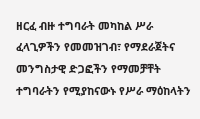ዘርፈ ብዙ ተግባራት መካከል ሥራ ፈላጊዎችን የመመዝገብ፣ የማደራጀትና መንግስታዊ ድጋፎችን የማመቻቸት ተግባራትን የሚያከናውኑ የሥራ ማዕከላትን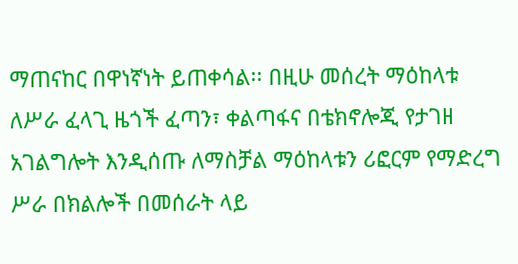ማጠናከር በዋነኛነት ይጠቀሳል፡፡ በዚሁ መሰረት ማዕከላቱ ለሥራ ፈላጊ ዜጎች ፈጣን፣ ቀልጣፋና በቴክኖሎጂ የታገዘ አገልግሎት እንዲሰጡ ለማስቻል ማዕከላቱን ሪፎርም የማድረግ ሥራ በክልሎች በመሰራት ላይ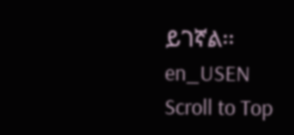ይገኛል፡፡
en_USEN
Scroll to Top